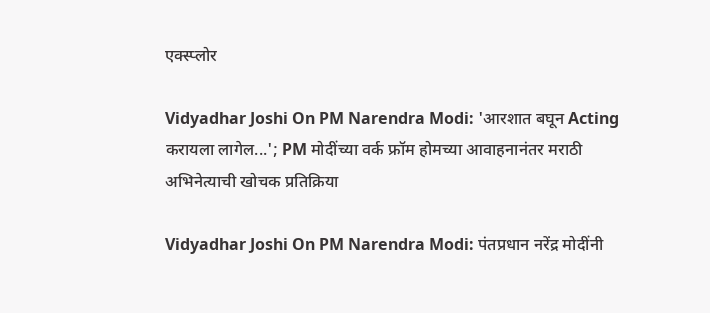एक्स्प्लोर

Vidyadhar Joshi On PM Narendra Modi: 'आरशात बघून Acting करायला लागेल...'; PM मोदींच्या वर्क फ्रॉम होमच्या आवाहनानंतर मराठी अभिनेत्याची खोचक प्रतिक्रिया

Vidyadhar Joshi On PM Narendra Modi: पंतप्रधान नरेंद्र मोदींनी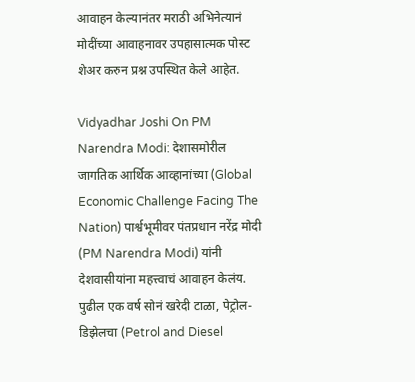आवाहन केल्यानंतर मराठी अभिनेत्यानं मोदींच्या आवाहनावर उपहासात्मक पोस्ट शेअर करुन प्रश्न उपस्थित केले आहेत.

Vidyadhar Joshi On PM Narendra Modi: देशासमोरील जागतिक आर्थिक आव्हानांच्या (Global Economic Challenge Facing The Nation) पार्श्वभूमीवर पंतप्रधान नरेंद्र मोदी (PM Narendra Modi) यांनी देशवासीयांना महत्त्वाचं आवाहन केलंय. पुढील एक वर्ष सोनं खरेदी टाळा, पेट्रोल-डिझेलचा (Petrol and Diesel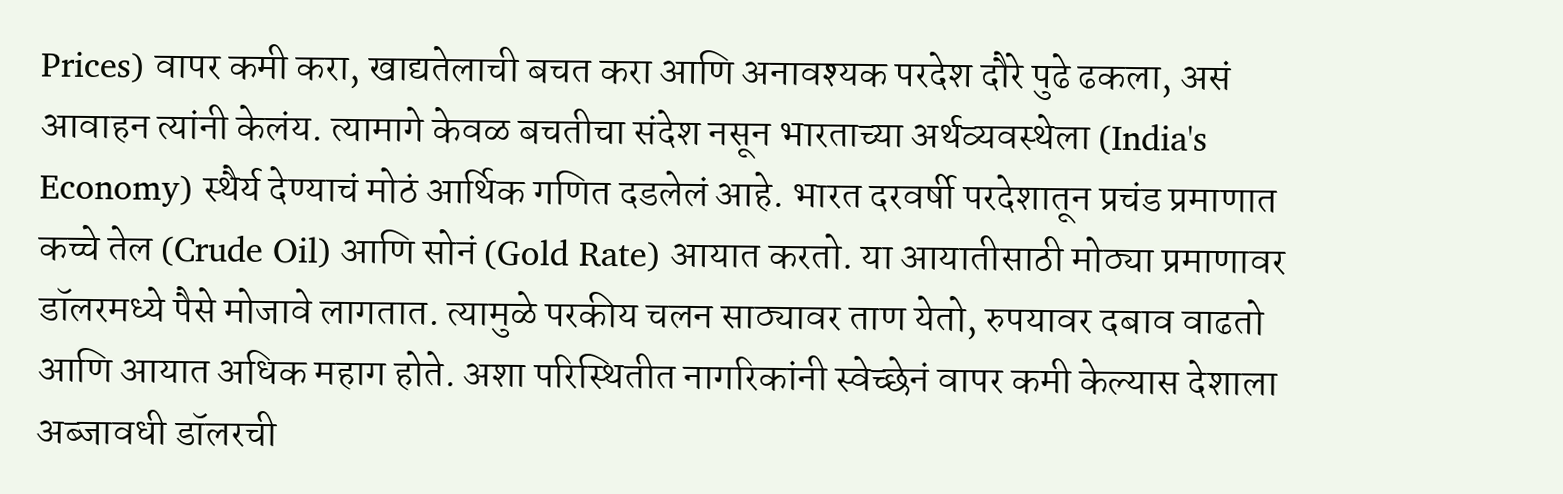Prices) वापर कमी करा, खाद्यतेलाची बचत करा आणि अनावश्यक परदेश दौरे पुढे ढकला, असं आवाहन त्यांनी केलंय. त्यामागे केवळ बचतीचा संदेश नसून भारताच्या अर्थव्यवस्थेला (India's Economy) स्थैर्य देण्याचं मोठं आर्थिक गणित दडलेलं आहे. भारत दरवर्षी परदेशातून प्रचंड प्रमाणात कच्चे तेल (Crude Oil) आणि सोनं (Gold Rate) आयात करतो. या आयातीसाठी मोठ्या प्रमाणावर डॉलरमध्ये पैसे मोजावे लागतात. त्यामुळे परकीय चलन साठ्यावर ताण येतो, रुपयावर दबाव वाढतो आणि आयात अधिक महाग होते. अशा परिस्थितीत नागरिकांनी स्वेच्छेनं वापर कमी केल्यास देशाला अब्जावधी डॉलरची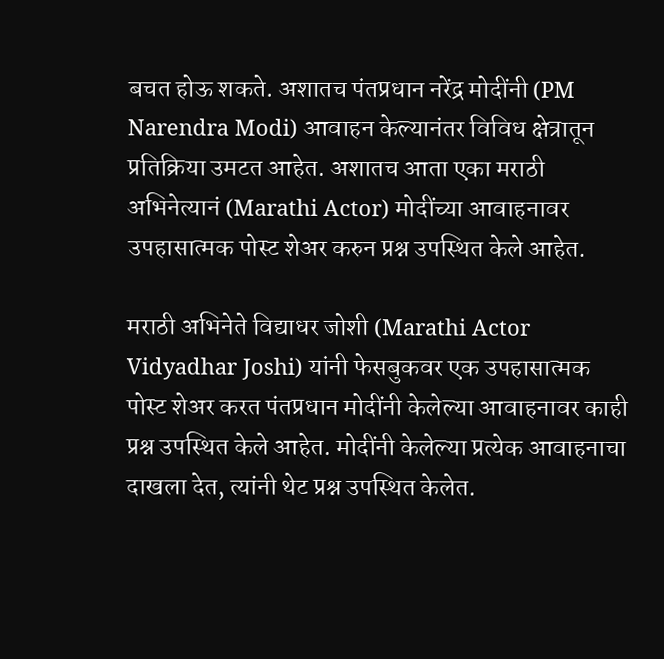बचत होऊ शकते. अशातच पंतप्रधान नरेंद्र मोदींनी (PM Narendra Modi) आवाहन केल्यानंतर विविध क्षेत्रातून प्रतिक्रिया उमटत आहेत. अशातच आता एका मराठी अभिनेत्यानं (Marathi Actor) मोदींच्या आवाहनावर उपहासात्मक पोस्ट शेअर करुन प्रश्न उपस्थित केले आहेत.

मराठी अभिनेते विद्याधर जोशी (Marathi Actor Vidyadhar Joshi) यांनी फेसबुकवर एक उपहासात्मक पोस्ट शेअर करत पंतप्रधान मोदींनी केलेल्या आवाहनावर काही प्रश्न उपस्थित केले आहेत. मोदींनी केलेल्या प्रत्येक आवाहनाचा दाखला देत, त्यांनी थेट प्रश्न उपस्थित केलेत.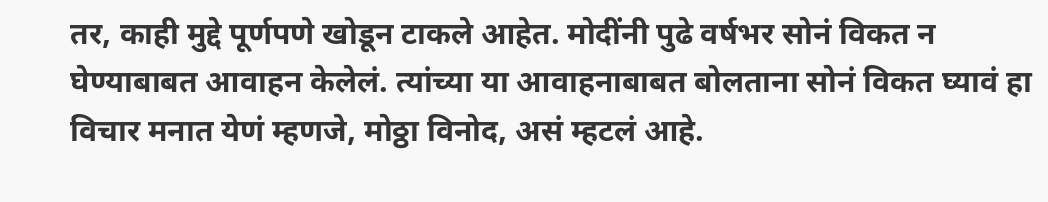तर, काही मुद्दे पूर्णपणे खोडून टाकले आहेत. मोदींनी पुढे वर्षभर सोनं विकत न घेण्याबाबत आवाहन केलेलं. त्यांच्या या आवाहनाबाबत बोलताना सोनं विकत घ्यावं हा विचार मनात येणं म्हणजे, मोठ्ठा विनोद, असं म्हटलं आहे.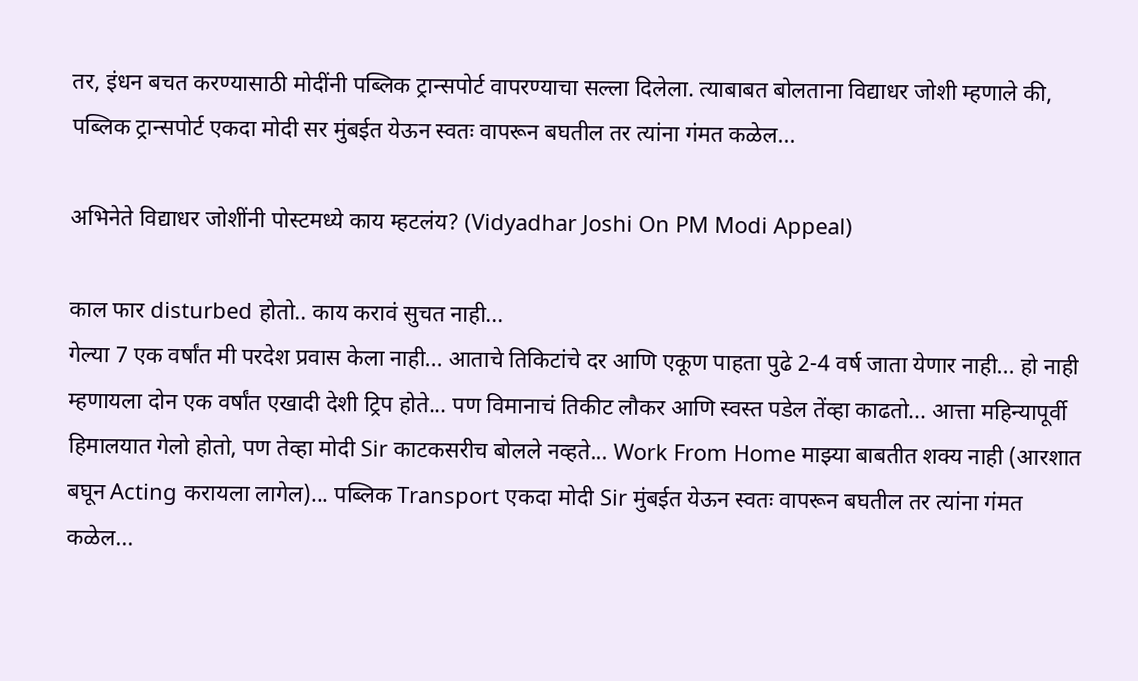तर, इंधन बचत करण्यासाठी मोदींनी पब्लिक ट्रान्सपोर्ट वापरण्याचा सल्ला दिलेला. त्याबाबत बोलताना विद्याधर जोशी म्हणाले की,  पब्लिक ट्रान्सपोर्ट एकदा मोदी सर मुंबईत येऊन स्वतः वापरून बघतील तर त्यांना गंमत कळेल...

अभिनेते विद्याधर जोशींनी पोस्टमध्ये काय म्हटलंय? (Vidyadhar Joshi On PM Modi Appeal)

काल फार disturbed होतो.. काय करावं सुचत नाही...
गेल्या 7 एक वर्षांत मी परदेश प्रवास केला नाही... आताचे तिकिटांचे दर आणि एकूण पाहता पुढे 2-4 वर्ष जाता येणार नाही... हो नाही म्हणायला दोन एक वर्षांत एखादी देशी ट्रिप होते... पण विमानाचं तिकीट लौकर आणि स्वस्त पडेल तेंव्हा काढतो... आत्ता महिन्यापूर्वी हिमालयात गेलो होतो, पण तेव्हा मोदी Sir काटकसरीच बोलले नव्हते... Work From Home माझ्या बाबतीत शक्य नाही (आरशात बघून Acting करायला लागेल)... पब्लिक Transport एकदा मोदी Sir मुंबईत येऊन स्वतः वापरून बघतील तर त्यांना गंमत कळेल...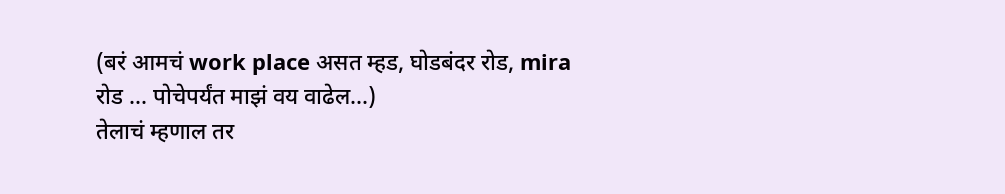(बरं आमचं work place असत म्हड, घोडबंदर रोड, mira रोड ... पोचेपर्यंत माझं वय वाढेल...)
तेलाचं म्हणाल तर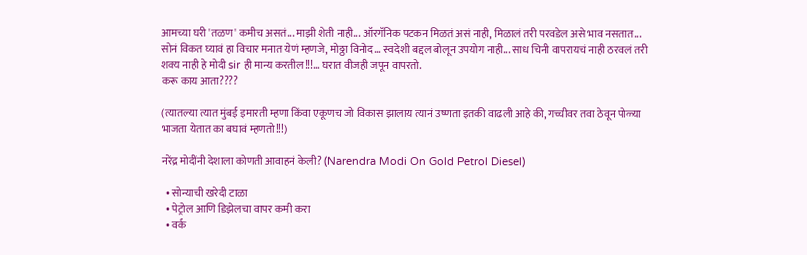आमच्या घरी 'तळण' कमीच असतं... माझी शेती नाही... ऑरगॅनिक पटकन मिळतं असं नाही, मिळालं तरी परवडेल असे भाव नसतात... सोनं विकत घ्यावं हा विचार मनात येणं म्हणजे, मोठ्ठा विनोद... स्वदेशी बद्दल बोलून उपयोग नाही... साध चिनी वापरायचं नाही ठरवलं तरी शक्य नाही हे मोदी sir ही मान्य करतील!!!... घरात वीजही जपून वापरतो.
करू काय आता????

(त्यातल्या त्यात मुंबई इमारती म्हणा किंवा एकूणच जो विकास झालाय त्यानं उष्णता इतकी वाढली आहे की, गच्चीवर तवा ठेवून पोळ्या भाजता येतात का बघावं म्हणतो!!!)

नरेंद्र मोदींनी देशाला कोणती आवाहनं केली? (Narendra Modi On Gold Petrol Diesel)

  • सोन्याची खरेदी टाळा
  • पेट्रोल आणि डिझेलचा वापर कमी करा
  • वर्क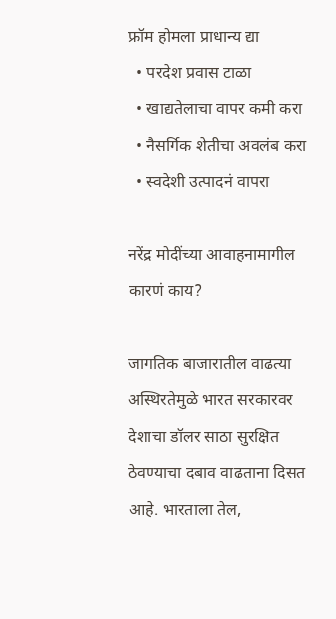फ्रॉम होमला प्राधान्य द्या
  • परदेश प्रवास टाळा
  • खाद्यतेलाचा वापर कमी करा
  • नैसर्गिक शेतीचा अवलंब करा
  • स्वदेशी उत्पादनं वापरा

नरेंद्र मोदींच्या आवाहनामागील कारणं काय?

जागतिक बाजारातील वाढत्या अस्थिरतेमुळे भारत सरकारवर देशाचा डॉलर साठा सुरक्षित ठेवण्याचा दबाव वाढताना दिसत आहे. भारताला तेल,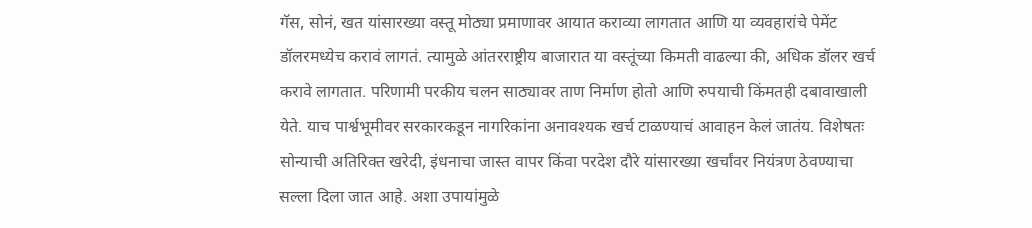गॅस, सोनं, खत यांसारख्या वस्तू मोठ्या प्रमाणावर आयात कराव्या लागतात आणि या व्यवहारांचे पेमेंट डॉलरमध्येच करावं लागतं. त्यामुळे आंतरराष्ट्रीय बाजारात या वस्तूंच्या किमती वाढल्या की, अधिक डॉलर खर्च करावे लागतात. परिणामी परकीय चलन साठ्यावर ताण निर्माण होतो आणि रुपयाची किंमतही दबावाखाली येते. याच पार्श्वभूमीवर सरकारकडून नागरिकांना अनावश्यक खर्च टाळण्याचं आवाहन केलं जातंय. विशेषतः सोन्याची अतिरिक्त खरेदी, इंधनाचा जास्त वापर किंवा परदेश दौरे यांसारख्या खर्चांवर नियंत्रण ठेवण्याचा सल्ला दिला जात आहे. अशा उपायांमुळे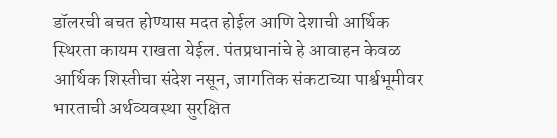डॉलरची बचत होण्यास मदत होईल आणि देशाची आर्थिक स्थिरता कायम राखता येईल. पंतप्रधानांचे हे आवाहन केवळ आर्थिक शिस्तीचा संदेश नसून, जागतिक संकटाच्या पार्श्वभूमीवर भारताची अर्थव्यवस्था सुरक्षित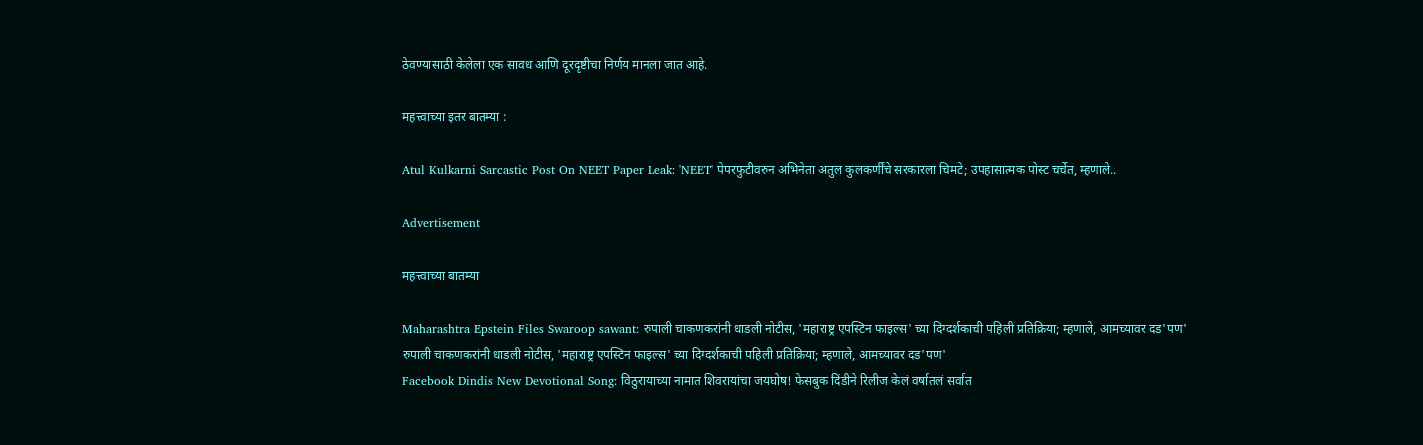ठेवण्यासाठी केलेला एक सावध आणि दूरदृष्टीचा निर्णय मानला जात आहे.

महत्त्वाच्या इतर बातम्या :

Atul Kulkarni Sarcastic Post On NEET Paper Leak: 'NEET' पेपरफुटीवरुन अभिनेता अतुल कुलकर्णींचे सरकारला चिमटे; उपहासात्मक पोस्ट चर्चेत, म्हणाले..

Advertisement

महत्त्वाच्या बातम्या

Maharashtra Epstein Files Swaroop sawant: रुपाली चाकणकरांनी धाडली नोटीस, 'महाराष्ट्र एपस्टिन फाइल्स' च्या दिग्दर्शकाची पहिली प्रतिक्रिया; म्हणाले, आमच्यावर दड'पण'
रुपाली चाकणकरांनी धाडली नोटीस, 'महाराष्ट्र एपस्टिन फाइल्स' च्या दिग्दर्शकाची पहिली प्रतिक्रिया; म्हणाले, आमच्यावर दड'पण'
Facebook Dindis New Devotional Song: विठुरायाच्या नामात शिवरायांचा जयघोष! फेसबुक दिंडीने रिलीज केलं वर्षातलं सर्वात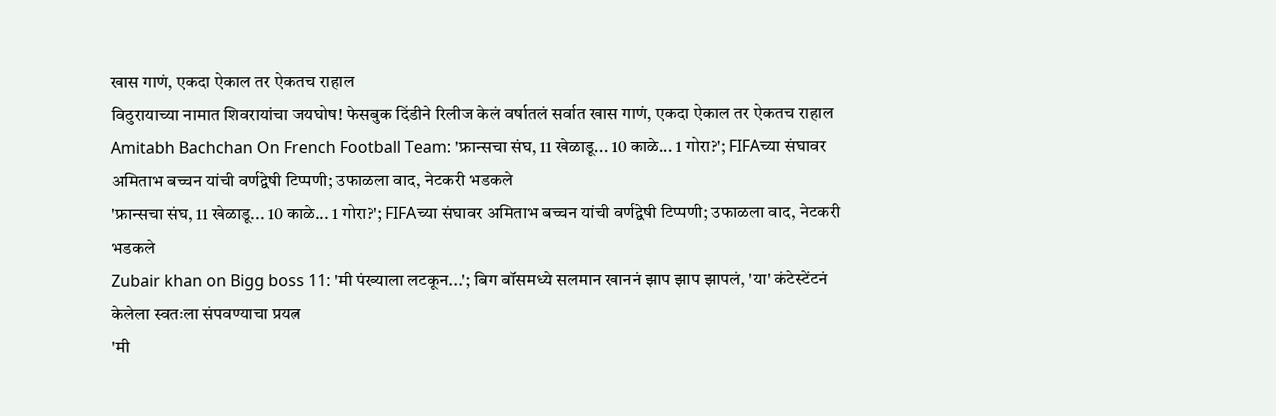खास गाणं, एकदा ऐकाल तर ऐकतच राहाल
विठुरायाच्या नामात शिवरायांचा जयघोष! फेसबुक दिंडीने रिलीज केलं वर्षातलं सर्वात खास गाणं, एकदा ऐकाल तर ऐकतच राहाल
Amitabh Bachchan On French Football Team: 'फ्रान्सचा संघ, 11 खेळाडू... 10 काळे... 1 गोरा?'; FIFAच्या संघावर अमिताभ बच्चन यांची वर्णद्वेषी टिप्पणी; उफाळला वाद, नेटकरी भडकले
'फ्रान्सचा संघ, 11 खेळाडू... 10 काळे... 1 गोरा?'; FIFAच्या संघावर अमिताभ बच्चन यांची वर्णद्वेषी टिप्पणी; उफाळला वाद, नेटकरी भडकले
Zubair khan on Bigg boss 11: 'मी पंख्याला लटकून...'; बिग बॉसमध्ये सलमान खाननं झाप झाप झापलं, 'या' कंटेस्टेंटनं केलेला स्वतःला संपवण्याचा प्रयत्न
'मी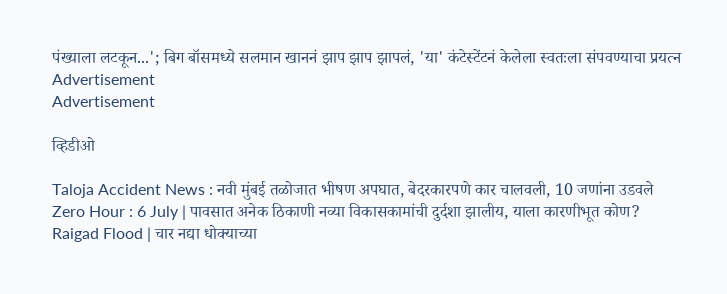पंख्याला लटकून...'; बिग बॉसमध्ये सलमान खाननं झाप झाप झापलं, 'या' कंटेस्टेंटनं केलेला स्वतःला संपवण्याचा प्रयत्न
Advertisement
Advertisement

व्हिडीओ

Taloja Accident News : नवी मुंबई तळोजात भीषण अपघात, बेदरकारपणे कार चालवली, 10 जणांना उडवले
Zero Hour : 6 July | पावसात अनेक ठिकाणी नव्या विकासकामांची दुर्दशा झालीय, याला कारणीभूत कोण?
Raigad Flood | चार नद्या धोक्याच्या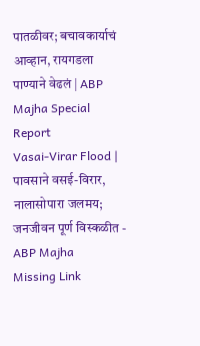पातळीवर; बचावकार्याचं आव्हान, रायगडला पाण्याने वेढलं | ABP Majha Special Report
Vasai-Virar Flood | पावसाने वसई-विरार, नालासोपारा जलमय; जनजीवन पूर्ण विस्कळीत - ABP Majha
Missing Link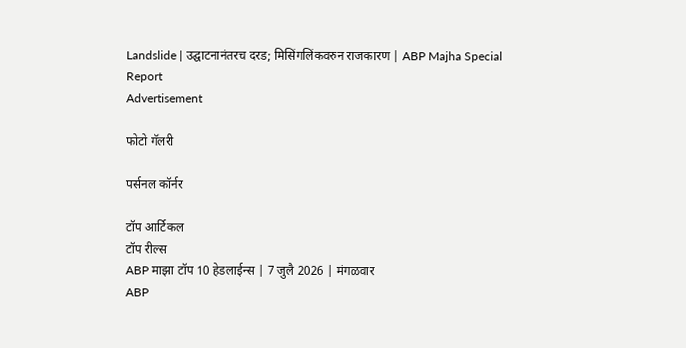Landslide | उद्घाटनानंतरच दरड; मिसिंगलिंकवरुन राजकारण | ABP Majha Special Report
Advertisement

फोटो गॅलरी

पर्सनल कॉर्नर

टॉप आर्टिकल
टॉप रील्स
ABP माझा टॉप 10 हेडलाईन्स | 7 जुलै 2026 | मंगळवार
ABP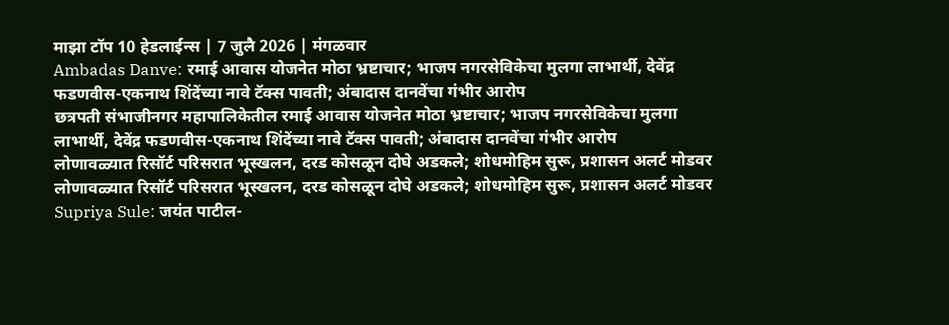माझा टॉप 10 हेडलाईन्स | 7 जुलै 2026 | मंगळवार
Ambadas Danve: रमाई आवास योजनेत मोठा भ्रष्टाचार; भाजप नगरसेविकेचा मुलगा लाभार्थी, देवेंद्र फडणवीस-एकनाथ शिंदेंच्या नावे टॅक्स पावती; अंबादास दानवेंचा गंभीर आरोप
छत्रपती संभाजीनगर महापालिकेतील रमाई आवास योजनेत मोठा भ्रष्टाचार; भाजप नगरसेविकेचा मुलगा लाभार्थी, देवेंद्र फडणवीस-एकनाथ शिंदेंच्या नावे टॅक्स पावती; अंबादास दानवेंचा गंभीर आरोप
लोणावळ्यात रिसॉर्ट परिसरात भूस्खलन, दरड कोसळून दोघे अडकले; शोधमोहिम सुरू, प्रशासन अलर्ट मोडवर
लोणावळ्यात रिसॉर्ट परिसरात भूस्खलन, दरड कोसळून दोघे अडकले; शोधमोहिम सुरू, प्रशासन अलर्ट मोडवर
Supriya Sule: जयंत पाटील-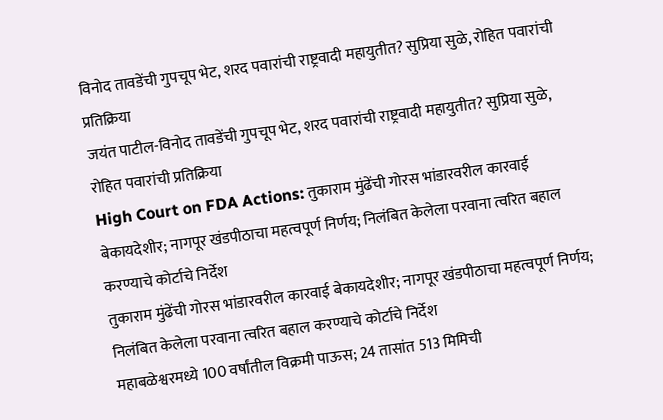विनोद तावडेंची गुपचूप भेट, शरद पवारांची राष्ट्रवादी महायुतीत? सुप्रिया सुळे, रोहित पवारांची प्रतिक्रिया
जयंत पाटील-विनोद तावडेंची गुपचूप भेट, शरद पवारांची राष्ट्रवादी महायुतीत? सुप्रिया सुळे, रोहित पवारांची प्रतिक्रिया
High Court on FDA Actions: तुकाराम मुंढेंची गोरस भांडारवरील कारवाई बेकायदेशीर; नागपूर खंडपीठाचा महत्वपूर्ण निर्णय; निलंबित केलेला परवाना त्वरित बहाल करण्याचे कोर्टाचे निर्देश
तुकाराम मुंढेंची गोरस भांडारवरील कारवाई बेकायदेशीर; नागपूर खंडपीठाचा महत्वपूर्ण निर्णय; निलंबित केलेला परवाना त्वरित बहाल करण्याचे कोर्टाचे निर्देश
महाबळेश्वरमध्ये 100 वर्षांतील विक्रमी पाऊस; 24 तासांत 513 मिमिची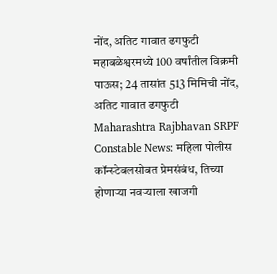नोंद, अतिट गावात ढगफुटी
महाबळेश्वरमध्ये 100 वर्षांतील विक्रमी पाऊस; 24 तासांत 513 मिमिची नोंद, अतिट गावात ढगफुटी
Maharashtra Rajbhavan SRPF Constable News: महिला पोलीस कॉन्स्टेबलसोबत प्रेमसंबंध, तिच्या होणाऱ्या नवऱ्याला खाजगी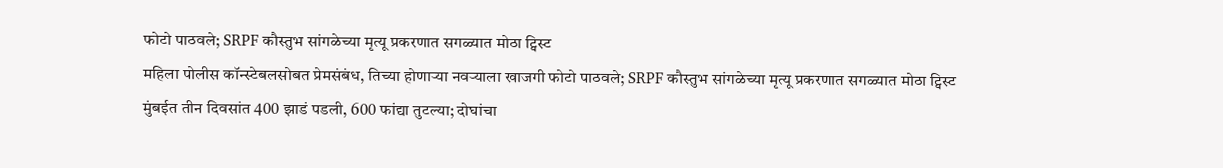फोटो पाठवले; SRPF कौस्तुभ सांगळेच्या मृत्यू प्रकरणात सगळ्यात मोठा ट्विस्ट
महिला पोलीस कॉन्स्टेबलसोबत प्रेमसंबंध, तिच्या होणाऱ्या नवऱ्याला खाजगी फोटो पाठवले; SRPF कौस्तुभ सांगळेच्या मृत्यू प्रकरणात सगळ्यात मोठा ट्विस्ट
मुंबईत तीन दिवसांत 400 झाडं पडली, 600 फांद्या तुटल्या; दोघांचा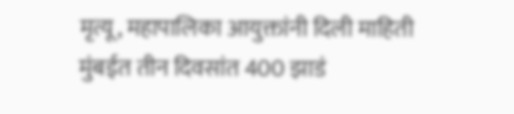मृत्यू, महापालिका आयुक्तांनी दिली माहिती
मुंबईत तीन दिवसांत 400 झाडं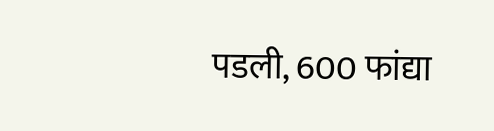पडली, 600 फांद्या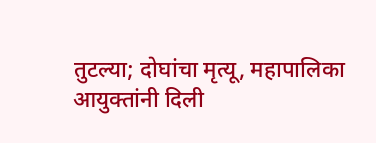तुटल्या; दोघांचा मृत्यू, महापालिका आयुक्तांनी दिली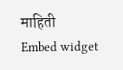माहिती
Embed widget